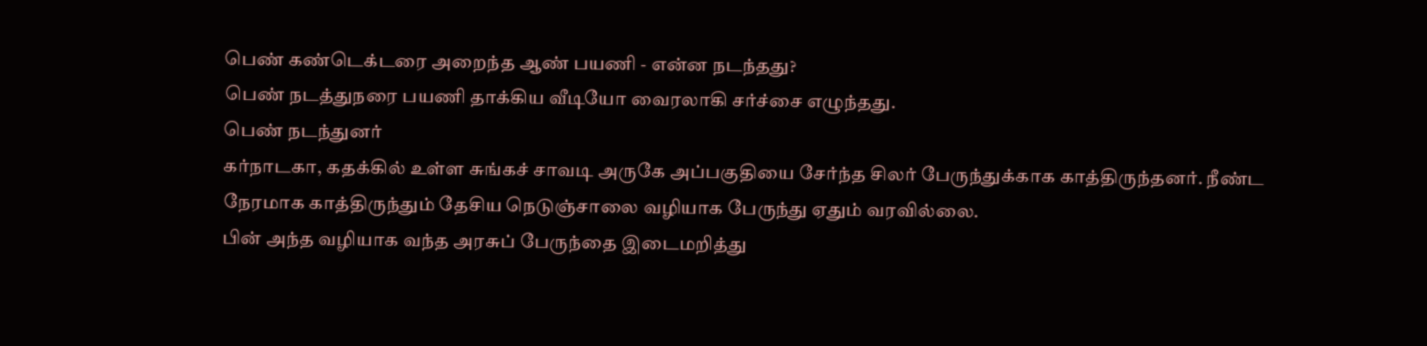பெண் கண்டெக்டரை அறைந்த ஆண் பயணி - என்ன நடந்தது?
பெண் நடத்துநரை பயணி தாக்கிய வீடியோ வைரலாகி சர்ச்சை எழுந்தது.
பெண் நடந்துனர்
கர்நாடகா, கதக்கில் உள்ள சுங்கச் சாவடி அருகே அப்பகுதியை சேர்ந்த சிலர் பேருந்துக்காக காத்திருந்தனர். நீண்ட நேரமாக காத்திருந்தும் தேசிய நெடுஞ்சாலை வழியாக பேருந்து ஏதும் வரவில்லை.
பின் அந்த வழியாக வந்த அரசுப் பேருந்தை இடைமறித்து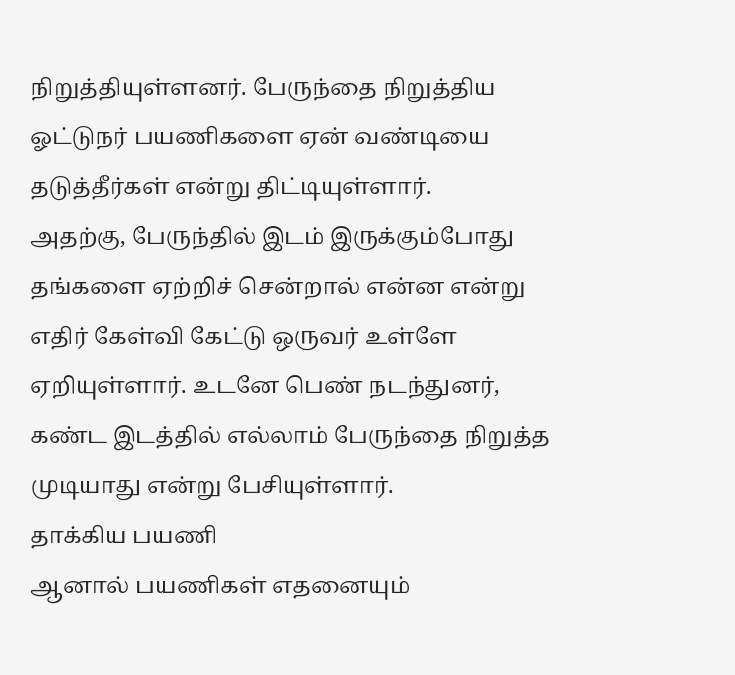நிறுத்தியுள்ளனர். பேருந்தை நிறுத்திய ஓட்டுநர் பயணிகளை ஏன் வண்டியை தடுத்தீர்கள் என்று திட்டியுள்ளார்.
அதற்கு, பேருந்தில் இடம் இருக்கும்போது தங்களை ஏற்றிச் சென்றால் என்ன என்று எதிர் கேள்வி கேட்டு ஒருவர் உள்ளே ஏறியுள்ளார். உடனே பெண் நடந்துனர், கண்ட இடத்தில் எல்லாம் பேருந்தை நிறுத்த முடியாது என்று பேசியுள்ளார்.
தாக்கிய பயணி
ஆனால் பயணிகள் எதனையும்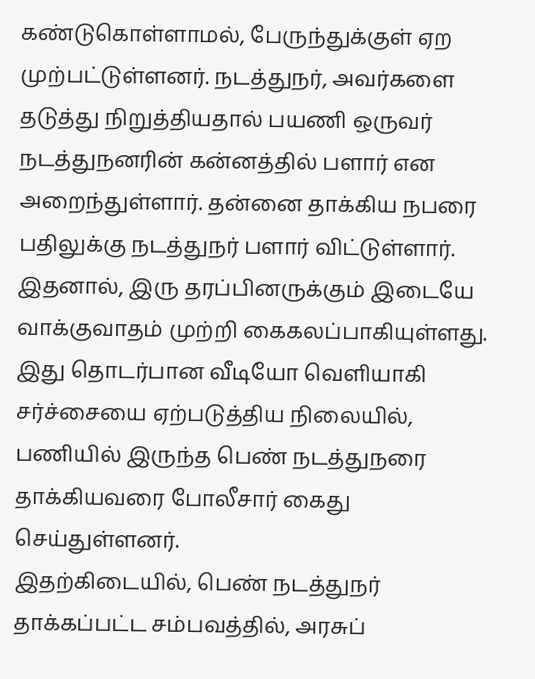கண்டுகொள்ளாமல், பேருந்துக்குள் ஏற முற்பட்டுள்ளனர். நடத்துநர், அவர்களை தடுத்து நிறுத்தியதால் பயணி ஒருவர் நடத்துநனரின் கன்னத்தில் பளார் என அறைந்துள்ளார். தன்னை தாக்கிய நபரை பதிலுக்கு நடத்துநர் பளார் விட்டுள்ளார்.
இதனால், இரு தரப்பினருக்கும் இடையே வாக்குவாதம் முற்றி கைகலப்பாகியுள்ளது. இது தொடர்பான வீடியோ வெளியாகி சர்ச்சையை ஏற்படுத்திய நிலையில், பணியில் இருந்த பெண் நடத்துநரை தாக்கியவரை போலீசார் கைது செய்துள்ளனர்.
இதற்கிடையில், பெண் நடத்துநர் தாக்கப்பட்ட சம்பவத்தில், அரசுப்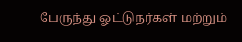பேருந்து ஓட்டுநர்கள் மற்றும்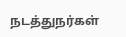நடத்துநர்கள்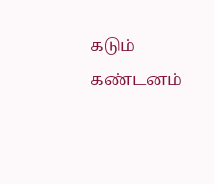கடும் கண்டனம்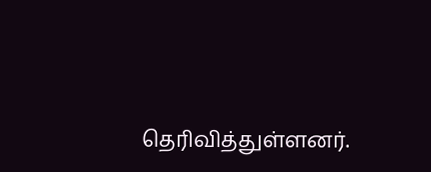தெரிவித்துள்ளனர்.